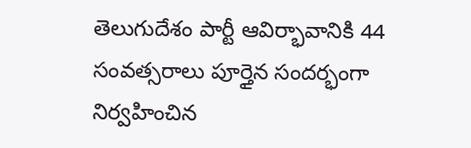తెలుగుదేశం పార్టీ ఆవిర్భావానికి 44 సంవత్సరాలు పూర్తైన సందర్భంగా నిర్వహించిన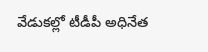వేడుకల్లో టీడీపీ అధినేత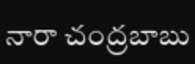నారా చంద్రబాబు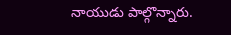నాయుడు పాల్గొన్నారు.